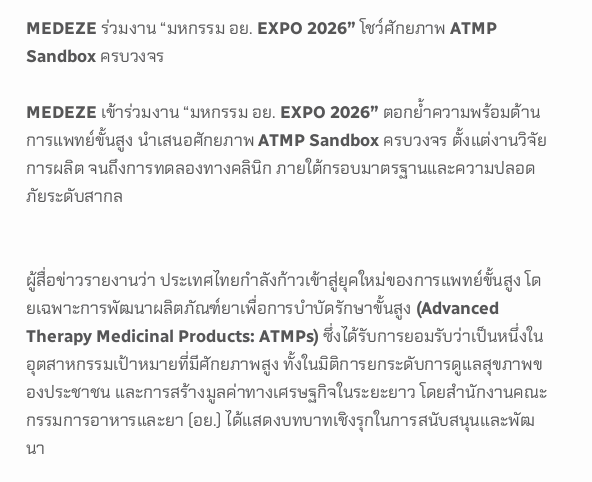MEDEZE ร่วมงาน “มหกรรม อย. EXPO 2026” โชว์ศักยภาพ ATMP Sandbox ครบวงจร

MEDEZE เข้าร่วมงาน “มหกรรม อย. EXPO 2026” ตอกย้ำความพร้อมด้านการแพทย์ขั้นสูง นำเสนอศักยภาพ ATMP Sandbox ครบวงจร ตั้งแต่งานวิจัย การผลิต จนถึงการทดลองทางคลินิก ภายใต้กรอบมาตรฐานและความปลอดภัยระดับสากล


ผู้สื่อข่าวรายงานว่า ประเทศไทยกำลังก้าวเข้าสู่ยุคใหม่ของการแพทย์ขั้นสูง โดยเฉพาะการพัฒนาผลิตภัณฑ์ยาเพื่อการบำบัดรักษาขั้นสูง (Advanced Therapy Medicinal Products: ATMPs) ซึ่งได้รับการยอมรับว่าเป็นหนึ่งในอุตสาหกรรมเป้าหมายที่มีศักยภาพสูง ทั้งในมิติการยกระดับการดูแลสุขภาพของประชาชน และการสร้างมูลค่าทางเศรษฐกิจในระยะยาว โดยสำนักงานคณะกรรมการอาหารและยา (อย.) ได้แสดงบทบาทเชิงรุกในการสนับสนุนและพัฒนา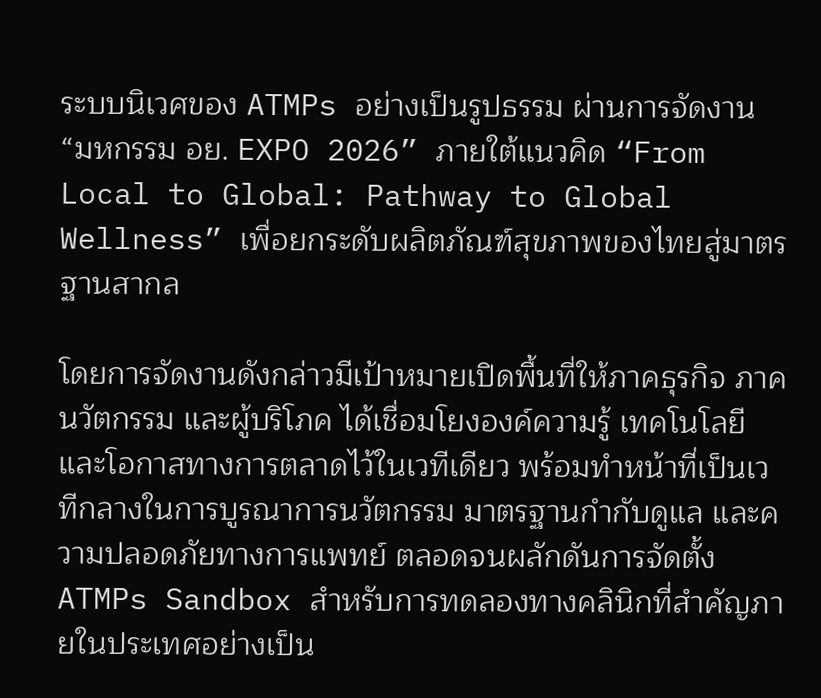ระบบนิเวศของ ATMPs อย่างเป็นรูปธรรม ผ่านการจัดงาน “มหกรรม อย. EXPO 2026” ภายใต้แนวคิด “From Local to Global: Pathway to Global Wellness” เพื่อยกระดับผลิตภัณฑ์สุขภาพของไทยสู่มาตรฐานสากล

โดยการจัดงานดังกล่าวมีเป้าหมายเปิดพื้นที่ให้ภาคธุรกิจ ภาคนวัตกรรม และผู้บริโภค ได้เชื่อมโยงองค์ความรู้ เทคโนโลยี และโอกาสทางการตลาดไว้ในเวทีเดียว พร้อมทำหน้าที่เป็นเวทีกลางในการบูรณาการนวัตกรรม มาตรฐานกำกับดูแล และความปลอดภัยทางการแพทย์ ตลอดจนผลักดันการจัดตั้ง ATMPs Sandbox สำหรับการทดลองทางคลินิกที่สำคัญภายในประเทศอย่างเป็น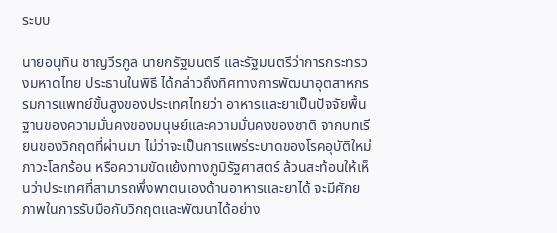ระบบ

นายอนุทิน ชาญวีรกูล นายกรัฐมนตรี และรัฐมนตรีว่าการกระทรวงมหาดไทย ประธานในพิธี ได้กล่าวถึงทิศทางการพัฒนาอุตสาหกรรมการแพทย์ขั้นสูงของประเทศไทยว่า อาหารและยาเป็นปัจจัยพื้นฐานของความมั่นคงของมนุษย์และความมั่นคงของชาติ จากบทเรียนของวิกฤตที่ผ่านมา ไม่ว่าจะเป็นการแพร่ระบาดของโรคอุบัติใหม่ ภาวะโลกร้อน หรือความขัดแย้งทางภูมิรัฐศาสตร์ ล้วนสะท้อนให้เห็นว่าประเทศที่สามารถพึ่งพาตนเองด้านอาหารและยาได้ จะมีศักยภาพในการรับมือกับวิกฤตและพัฒนาได้อย่าง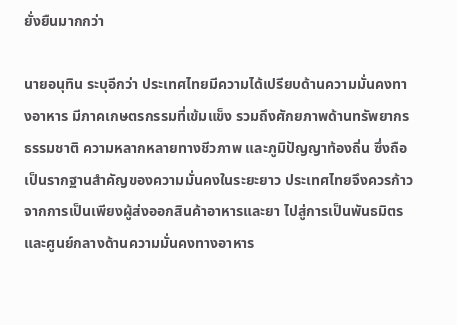ยั่งยืนมากกว่า

นายอนุทิน ระบุอีกว่า ประเทศไทยมีความได้เปรียบด้านความมั่นคงทางอาหาร มีภาคเกษตรกรรมที่เข้มแข็ง รวมถึงศักยภาพด้านทรัพยากรธรรมชาติ ความหลากหลายทางชีวภาพ และภูมิปัญญาท้องถิ่น ซึ่งถือเป็นรากฐานสำคัญของความมั่นคงในระยะยาว ประเทศไทยจึงควรก้าวจากการเป็นเพียงผู้ส่งออกสินค้าอาหารและยา ไปสู่การเป็นพันธมิตรและศูนย์กลางด้านความมั่นคงทางอาหาร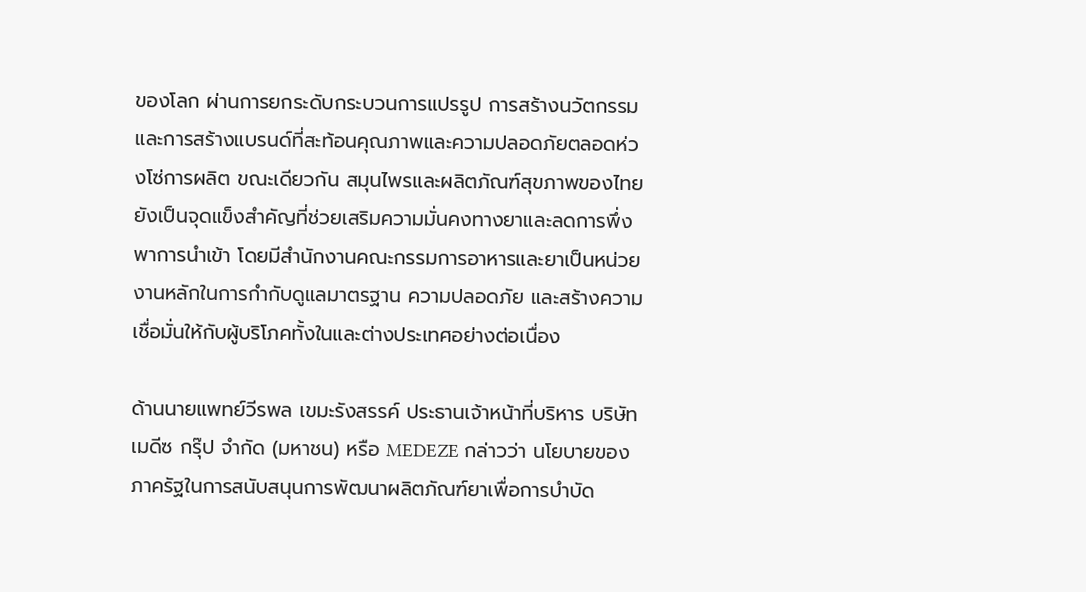ของโลก ผ่านการยกระดับกระบวนการแปรรูป การสร้างนวัตกรรม และการสร้างแบรนด์ที่สะท้อนคุณภาพและความปลอดภัยตลอดห่วงโซ่การผลิต ขณะเดียวกัน สมุนไพรและผลิตภัณฑ์สุขภาพของไทยยังเป็นจุดแข็งสำคัญที่ช่วยเสริมความมั่นคงทางยาและลดการพึ่งพาการนำเข้า โดยมีสำนักงานคณะกรรมการอาหารและยาเป็นหน่วยงานหลักในการกำกับดูแลมาตรฐาน ความปลอดภัย และสร้างความเชื่อมั่นให้กับผู้บริโภคทั้งในและต่างประเทศอย่างต่อเนื่อง

ด้านนายแพทย์วีรพล เขมะรังสรรค์ ประธานเจ้าหน้าที่บริหาร บริษัท เมดีซ กรุ๊ป จำกัด (มหาชน) หรือ MEDEZE กล่าวว่า นโยบายของภาครัฐในการสนับสนุนการพัฒนาผลิตภัณฑ์ยาเพื่อการบำบัด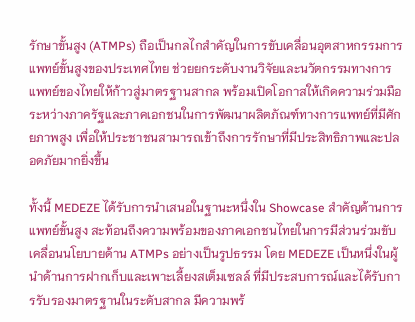รักษาขั้นสูง (ATMPs) ถือเป็นกลไกสำคัญในการขับเคลื่อนอุตสาหกรรมการแพทย์ขั้นสูงของประเทศไทย ช่วยยกระดับงานวิจัยและนวัตกรรมทางการแพทย์ของไทยให้ก้าวสู่มาตรฐานสากล พร้อมเปิดโอกาสให้เกิดความร่วมมือระหว่างภาครัฐและภาคเอกชนในการพัฒนาผลิตภัณฑ์ทางการแพทย์ที่มีศักยภาพสูง เพื่อให้ประชาชนสามารถเข้าถึงการรักษาที่มีประสิทธิภาพและปลอดภัยมากยิ่งขึ้น

ทั้งนี้ MEDEZE ได้รับการนำเสนอในฐานะหนึ่งใน Showcase สำคัญด้านการแพทย์ขั้นสูง สะท้อนถึงความพร้อมของภาคเอกชนไทยในการมีส่วนร่วมขับเคลื่อนนโยบายด้าน ATMPs อย่างเป็นรูปธรรม โดย MEDEZE เป็นหนึ่งในผู้นำด้านการฝากเก็บและเพาะเลี้ยงสเต็มเซลล์ ที่มีประสบการณ์และได้รับการรับรองมาตรฐานในระดับสากล มีความพร้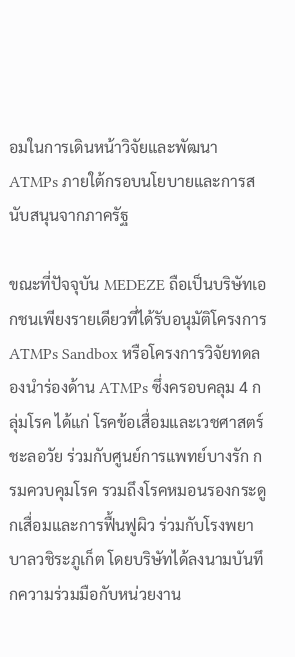อมในการเดินหน้าวิจัยและพัฒนา ATMPs ภายใต้กรอบนโยบายและการสนับสนุนจากภาครัฐ

ขณะที่ปัจจุบัน MEDEZE ถือเป็นบริษัทเอกชนเพียงรายเดียวที่ได้รับอนุมัติโครงการ ATMPs Sandbox หรือโครงการวิจัยทดลองนำร่องด้าน ATMPs ซึ่งครอบคลุม 4 กลุ่มโรค ได้แก่ โรคข้อเสื่อมและเวชศาสตร์ชะลอวัย ร่วมกับศูนย์การแพทย์บางรัก กรมควบคุมโรค รวมถึงโรคหมอนรองกระดูกเสื่อมและการฟื้นฟูผิว ร่วมกับโรงพยาบาลวชิระภูเก็ต โดยบริษัทได้ลงนามบันทึกความร่วมมือกับหน่วยงาน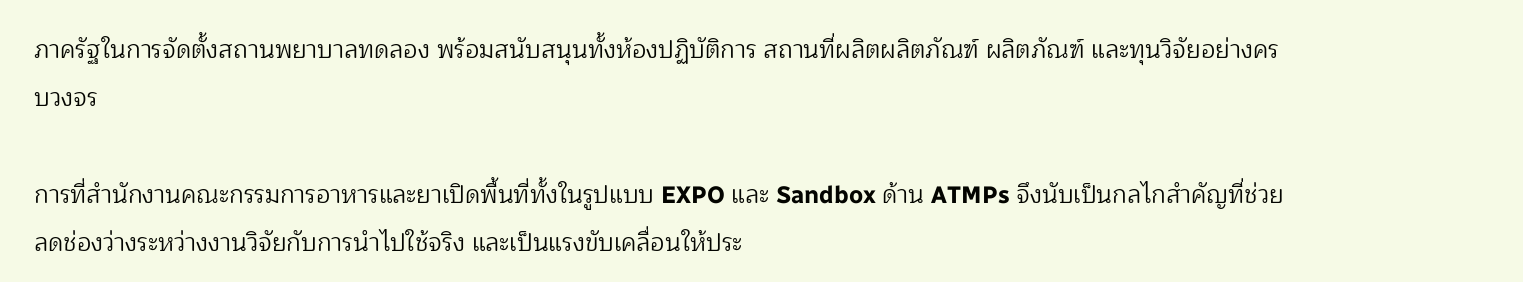ภาครัฐในการจัดตั้งสถานพยาบาลทดลอง พร้อมสนับสนุนทั้งห้องปฏิบัติการ สถานที่ผลิตผลิตภัณฑ์ ผลิตภัณฑ์ และทุนวิจัยอย่างครบวงจร

การที่สำนักงานคณะกรรมการอาหารและยาเปิดพื้นที่ทั้งในรูปแบบ EXPO และ Sandbox ด้าน ATMPs จึงนับเป็นกลไกสำคัญที่ช่วยลดช่องว่างระหว่างงานวิจัยกับการนำไปใช้จริง และเป็นแรงขับเคลื่อนให้ประ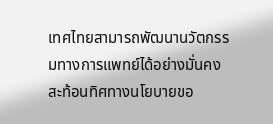เทศไทยสามารถพัฒนานวัตกรรมทางการแพทย์ได้อย่างมั่นคง สะท้อนทิศทางนโยบายขอ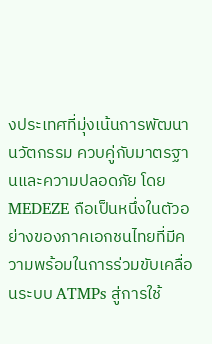งประเทศที่มุ่งเน้นการพัฒนานวัตกรรม ควบคู่กับมาตรฐานและความปลอดภัย โดย MEDEZE ถือเป็นหนึ่งในตัวอย่างของภาคเอกชนไทยที่มีความพร้อมในการร่วมขับเคลื่อนระบบ ATMPs สู่การใช้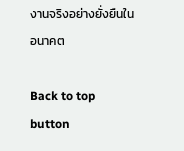งานจริงอย่างยั่งยืนในอนาคต

Back to top button